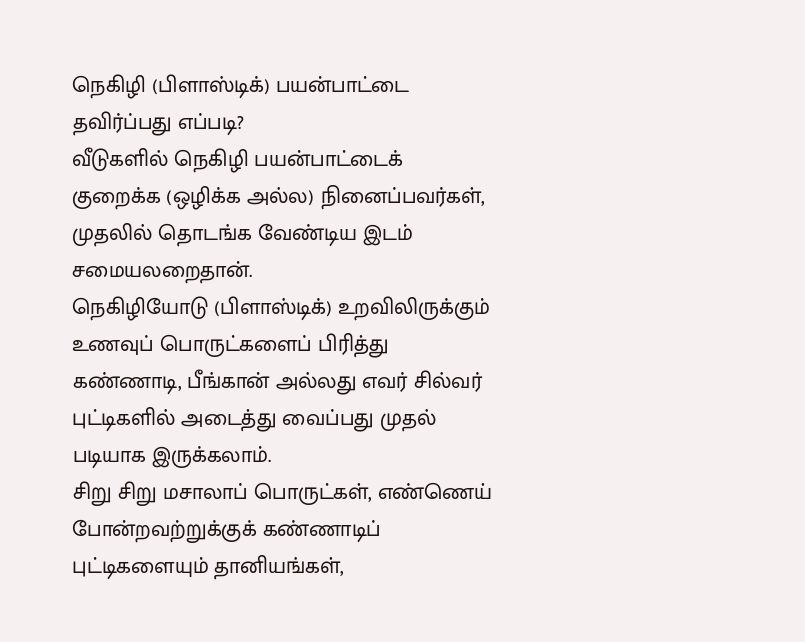நெகிழி (பிளாஸ்டிக்) பயன்பாட்டை தவிர்ப்பது எப்படி?
வீடுகளில் நெகிழி பயன்பாட்டைக் குறைக்க (ஒழிக்க அல்ல) நினைப்பவர்கள், முதலில் தொடங்க வேண்டிய இடம் சமையலறைதான்.
நெகிழியோடு (பிளாஸ்டிக்) உறவிலிருக்கும் உணவுப் பொருட்களைப் பிரித்து கண்ணாடி, பீங்கான் அல்லது எவர் சில்வர் புட்டிகளில் அடைத்து வைப்பது முதல் படியாக இருக்கலாம்.
சிறு சிறு மசாலாப் பொருட்கள், எண்ணெய் போன்றவற்றுக்குக் கண்ணாடிப் புட்டிகளையும் தானியங்கள்,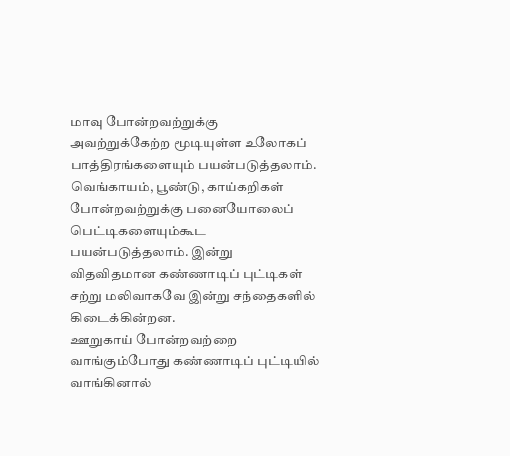மாவு போன்றவற்றுக்கு அவற்றுக்கேற்ற மூடியுள்ள உலோகப் பாத்திரங்களையும் பயன்படுத்தலாம்.
வெங்காயம், பூண்டு, காய்கறிகள் போன்றவற்றுக்கு பனையோலைப் பெட்டிகளையும்கூட பயன்படுத்தலாம். இன்று விதவிதமான கண்ணாடிப் புட்டிகள் சற்று மலிவாகவே இன்று சந்தைகளில் கிடைக்கின்றன.
ஊறுகாய் போன்றவற்றை வாங்கும்போது கண்ணாடிப் புட்டியில் வாங்கினால்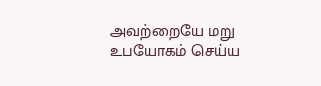அவற்றையே மறு உபயோகம் செய்ய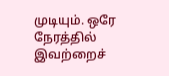முடியும். ஒரே நேரத்தில் இவற்றைச்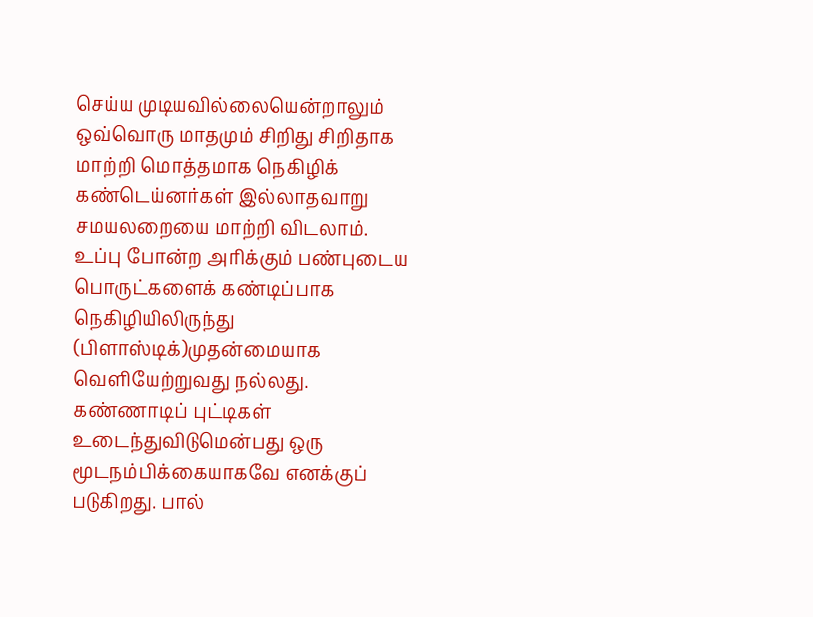செய்ய முடியவில்லையென்றாலும் ஒவ்வொரு மாதமும் சிறிது சிறிதாக மாற்றி மொத்தமாக நெகிழிக் கண்டெய்னர்கள் இல்லாதவாறு சமயலறையை மாற்றி விடலாம்.
உப்பு போன்ற அரிக்கும் பண்புடைய பொருட்களைக் கண்டிப்பாக நெகிழியிலிருந்து (பிளாஸ்டிக்)முதன்மையாக வெளியேற்றுவது நல்லது.
கண்ணாடிப் புட்டிகள் உடைந்துவிடுமென்பது ஒரு மூடநம்பிக்கையாகவே எனக்குப் படுகிறது. பால்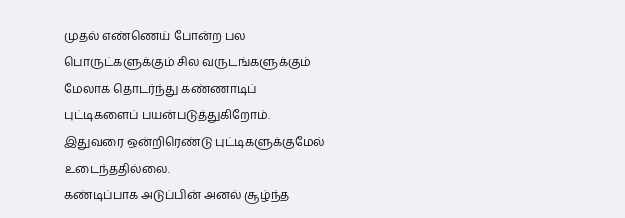முதல் எண்ணெய் போன்ற பல பொருட்களுக்கும் சில வருடங்களுக்கும் மேலாக தொடர்ந்து கண்ணாடிப் புட்டிகளைப் பயன்படுத்துகிறோம். இதுவரை ஒன்றிரெண்டு புட்டிகளுக்குமேல் உடைந்ததில்லை.
கண்டிப்பாக அடுப்பின் அனல் சூழ்ந்த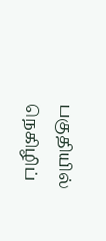பகுதியில் நெகிழிப்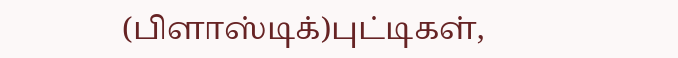(பிளாஸ்டிக்)புட்டிகள்,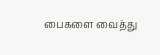பைகளை வைத்து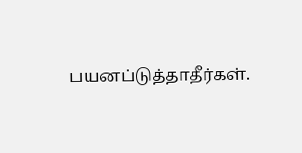பயனப்டுத்தாதீர்கள்.